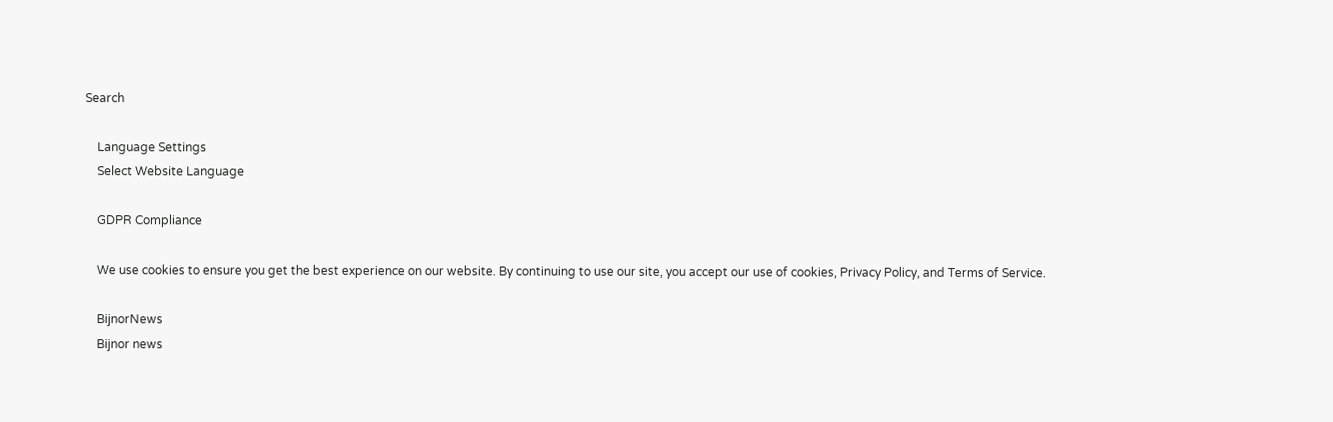Search

    Language Settings
    Select Website Language

    GDPR Compliance

    We use cookies to ensure you get the best experience on our website. By continuing to use our site, you accept our use of cookies, Privacy Policy, and Terms of Service.

    BijnorNews
    Bijnor news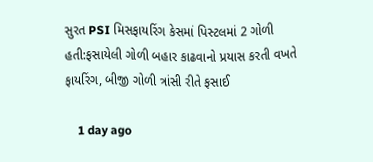સુરત PSI મિસફાયરિંગ કેસમાં પિસ્ટલમાં 2 ગોળી હતી:ફસાયેલી ગોળી બહાર કાઢવાનો પ્રયાસ કરતી વખતે ફાયરિંગ, બીજી ગોળી ત્રાંસી રીતે ફસાઈ

    1 day ago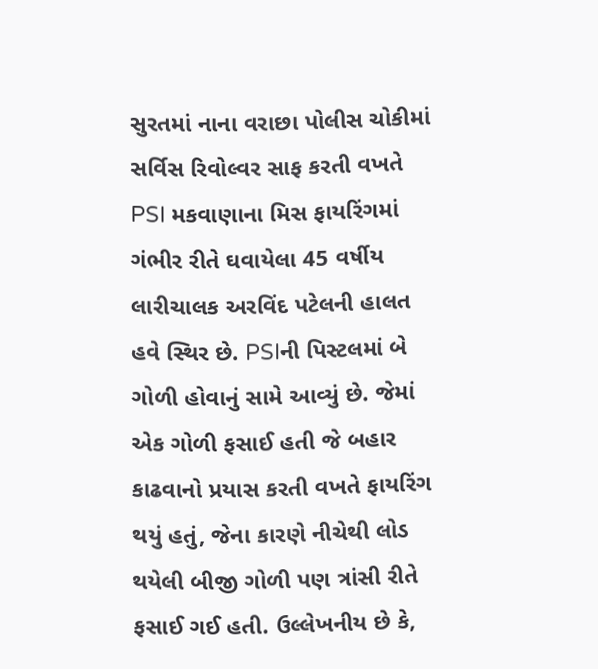સુરતમાં નાના વરાછા પોલીસ ચોકીમાં સર્વિસ રિવોલ્વર સાફ કરતી વખતે PSI મકવાણાના મિસ ફાયરિંગમાં ગંભીર રીતે ઘવાયેલા 45 વર્ષીય લારીચાલક અરવિંદ પટેલની હાલત હવે સ્થિર છે. PSIની પિસ્ટલમાં બે ગોળી હોવાનું સામે આવ્યું છે. જેમાં એક ગોળી ફસાઈ હતી જે બહાર કાઢવાનો પ્રયાસ કરતી વખતે ફાયરિંગ થયું હતું, જેના કારણે નીચેથી લોડ થયેલી બીજી ગોળી પણ ત્રાંસી રીતે ફસાઈ ગઈ હતી. ઉલ્લેખનીય છે કે,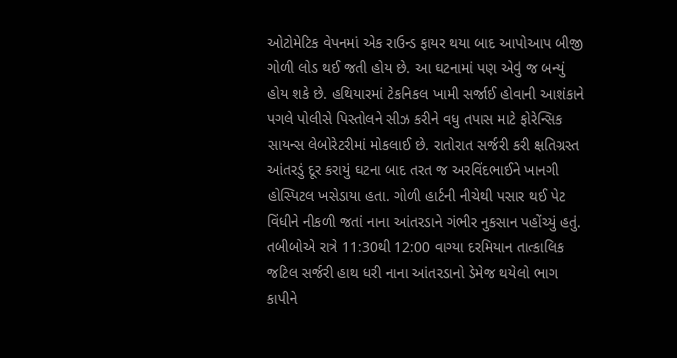ઓટોમેટિક વેપનમાં એક રાઉન્ડ ફાયર થયા બાદ આપોઆપ બીજી ગોળી લોડ થઈ જતી હોય છે. આ ઘટનામાં પણ એવું જ બન્યું હોય શકે છે. હથિયારમાં ટેકનિકલ ખામી સર્જાઈ હોવાની આશંકાને પગલે પોલીસે પિસ્તોલને સીઝ કરીને વધુ તપાસ માટે ફોરેન્સિક સાયન્સ લેબોરેટરીમાં મોકલાઈ છે. રાતોરાત સર્જરી કરી ક્ષતિગ્રસ્ત આંતરડું દૂર કરાયું ઘટના બાદ તરત જ અરવિંદભાઈને ખાનગી હોસ્પિટલ ખસેડાયા હતા. ગોળી હાર્ટની નીચેથી પસાર થઈ પેટ વિંધીને નીકળી જતાં નાના આંતરડાને ગંભીર નુકસાન પહોંચ્યું હતું. તબીબોએ રાત્રે 11:30થી 12:00 વાગ્યા દરમિયાન તાત્કાલિક જટિલ સર્જરી હાથ ધરી નાના આંતરડાનો ડેમેજ થયેલો ભાગ કાપીને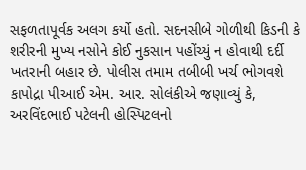સફળતાપૂર્વક અલગ કર્યો હતો. સદનસીબે ગોળીથી કિડની કે શરીરની મુખ્ય નસોને કોઈ નુકસાન પહોંચ્યું ન હોવાથી દર્દી ખતરાની બહાર છે. પોલીસ તમામ તબીબી ખર્ચ ભોગવશે કાપોદ્રા પીઆઈ એમ. આર. સોલંકીએ જણાવ્યું કે, અરવિંદભાઈ પટેલની હોસ્પિટલનો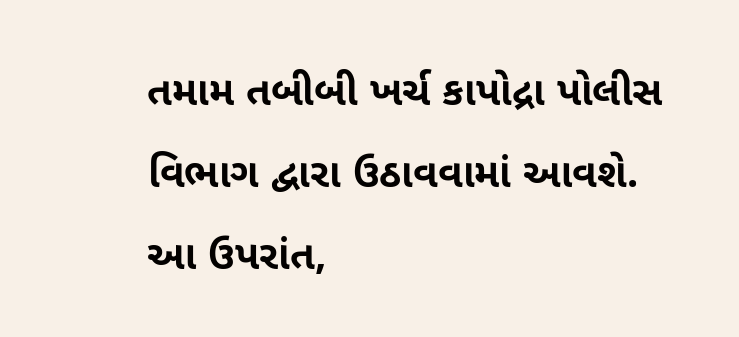તમામ તબીબી ખર્ચ કાપોદ્રા પોલીસ વિભાગ દ્વારા ઉઠાવવામાં આવશે. આ ઉપરાંત,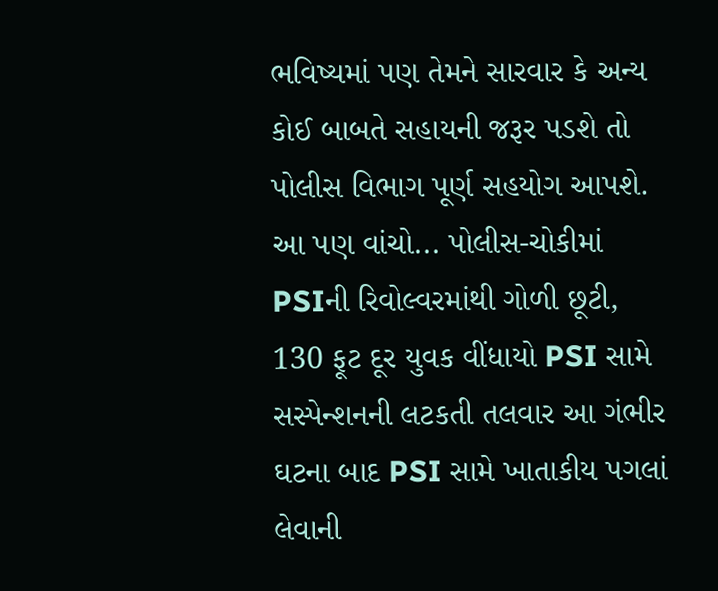ભવિષ્યમાં પણ તેમને સારવાર કે અન્ય કોઈ બાબતે સહાયની જરૂર પડશે તો પોલીસ વિભાગ પૂર્ણ સહયોગ આપશે. આ પણ વાંચો... પોલીસ-ચોકીમાં PSIની રિવોલ્વરમાંથી ગોળી છૂટી, 130 ફૂટ દૂર યુવક વીંધાયો PSI સામે સસ્પેન્શનની લટકતી તલવાર આ ગંભીર ઘટના બાદ PSI સામે ખાતાકીય પગલાં લેવાની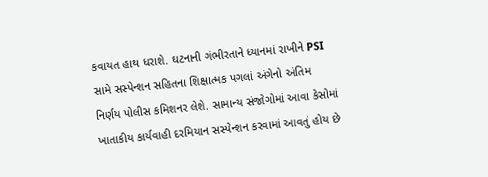કવાયત હાથ ધરાશે. ઘટનાની ગંભીરતાને ધ્યાનમાં રાખીને PSI સામે સસ્પેન્શન સહિતના શિક્ષાત્મક પગલાં અંગેનો અંતિમ નિર્ણય પોલીસ કમિશનર લેશે. સામાન્ય સંજોગોમાં આવા કેસોમાં ખાતાકીય કાર્યવાહી દરમિયાન સસ્પેન્શન કરવામાં આવતું હોય છે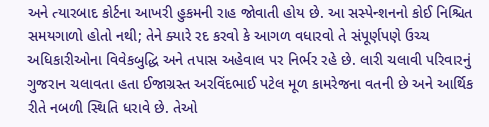અને ત્યારબાદ કોર્ટના આખરી હુકમની રાહ જોવાતી હોય છે. આ સસ્પેન્શનનો કોઈ નિશ્ચિત સમયગાળો હોતો નથી; તેને ક્યારે રદ કરવો કે આગળ વધારવો તે સંપૂર્ણપણે ઉચ્ચ અધિકારીઓના વિવેકબુદ્ધિ અને તપાસ અહેવાલ પર નિર્ભર રહે છે. લારી ચલાવી પરિવારનું ગુજરાન ચલાવતા હતા ઈજાગ્રસ્ત અરવિંદભાઈ પટેલ મૂળ કામરેજના વતની છે અને આર્થિક રીતે નબળી સ્થિતિ ધરાવે છે. તેઓ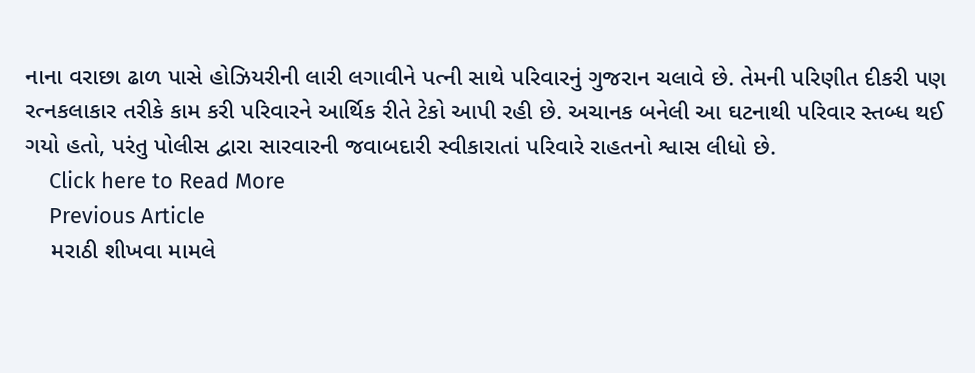નાના વરાછા ઢાળ પાસે હોઝિયરીની લારી લગાવીને પત્ની સાથે પરિવારનું ગુજરાન ચલાવે છે. તેમની પરિણીત દીકરી પણ રત્નકલાકાર તરીકે કામ કરી પરિવારને આર્થિક રીતે ટેકો આપી રહી છે. અચાનક બનેલી આ ઘટનાથી પરિવાર સ્તબ્ધ થઈ ગયો હતો, પરંતુ પોલીસ દ્વારા સારવારની જવાબદારી સ્વીકારાતાં પરિવારે રાહતનો શ્વાસ લીધો છે.
    Click here to Read More
    Previous Article
    મરાઠી શીખવા મામલે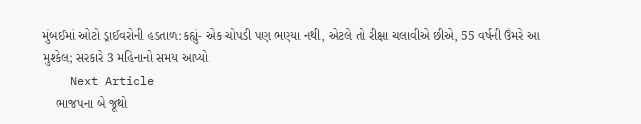મુંબઈમાં ઓટો ડ્રાઈવરોની હડતાળ:કહ્યું- એક ચોપડી પણ ભણ્યા નથી, એટલે તો રીક્ષા ચલાવીએ છીએ, 55 વર્ષની ઉંમરે આ મુશ્કેલ; સરકારે 3 મહિનાનો સમય આપ્યો
    Next Article
    ભાજપના બે જૂથો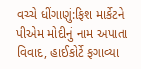વચ્ચે ધીંગાણું:ફિશ માર્કેટને પીએમ મોદીનું નામ અપાતા વિવાદ, હાઈકોર્ટે ફગાવ્યા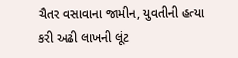ચૈતર વસાવાના જામીન, યુવતીની હત્યા કરી અઢી લાખની લૂંટ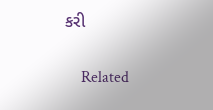કરી

    Related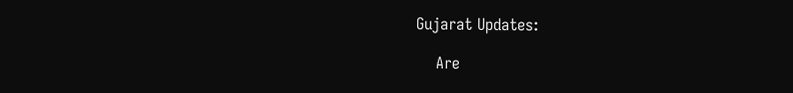Gujarat Updates:

    Are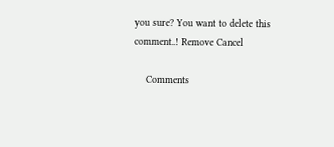you sure? You want to delete this comment..! Remove Cancel

    Comments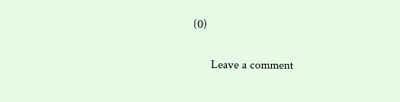(0)

      Leave a comment